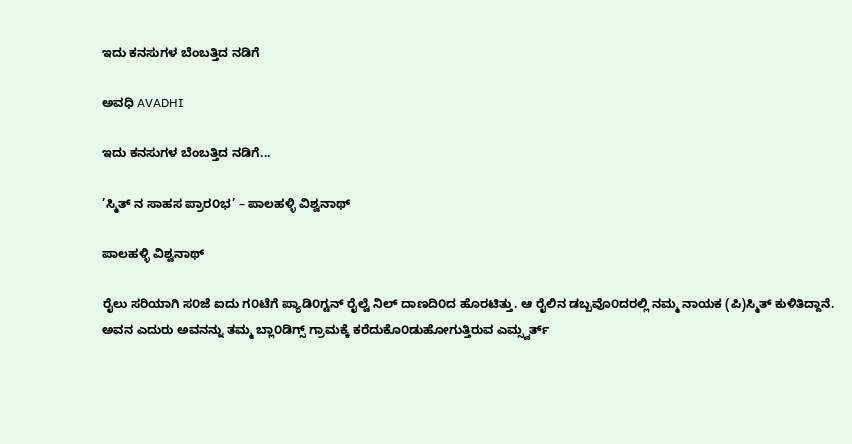ಇದು ಕನಸುಗಳ ಬೆಂಬತ್ತಿದ ನಡಿಗೆ‍

ಅವಧಿ AVADHI

ಇದು ಕನಸುಗಳ ಬೆಂಬತ್ತಿದ ನಡಿಗೆ...

’ಸ್ಮಿತ್ ನ ಸಾಹಸ ಪ್ರಾರ೦ಭ’ – ಪಾಲಹಳ್ಳಿ ವಿಶ್ವನಾಥ್

ಪಾಲಹಳ್ಳಿ ವಿಶ್ವನಾಥ್

ರೈಲು ಸರಿಯಾಗಿ ಸ೦ಜೆ ಐದು ಗ೦ಟೆಗೆ ಪ್ಯಾಡಿ೦ಗ್ಟನ್ ರೈಲ್ವೆ ನಿಲ್ ದಾಣದಿ೦ದ ಹೊರಟಿತ್ತು. ಆ ರೈಲಿನ ಡಬ್ಬವೊ೦ದರಲ್ಲಿ ನಮ್ಮ ನಾಯಕ (ಪಿ)ಸ್ಮಿತ್ ಕುಳಿತಿದ್ದಾನೆ. ಅವನ ಎದುರು ಅವನನ್ನು ತಮ್ಮ ಬ್ಲಾ೦ಡಿಗ್ಸ್ ಗ್ರಾಮಕ್ಕೆ ಕರೆದುಕೊ೦ಡುಹೋಗುತ್ತಿರುವ ಎಮ್ಸ್ವರ್ತ್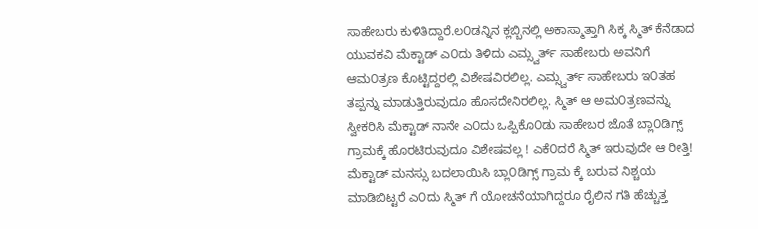ಸಾಹೇಬರು ಕುಳಿತಿದ್ದಾರೆ.ಲ೦ಡನ್ನಿನ ಕ್ಲಬ್ಬಿನಲ್ಲಿ ಅಕಾಸ್ಮಾತ್ತಾಗಿ ಸಿಕ್ಕ ಸ್ಮಿತ್ ಕೆನೆಡಾದ ಯುವಕವಿ ಮೆಕ್ಟಾಡ್ ಎ೦ದು ತಿಳಿದು ಎಮ್ಸ್ವರ್ತ್ ಸಾಹೇಬರು ಅವನಿಗೆ ಆಮ೦ತ್ರಣ ಕೊಟ್ಟಿದ್ದರಲ್ಲಿ ವಿಶೇಷವಿರಲಿಲ್ಲ. ಎಮ್ಸ್ವರ್ತ್ ಸಾಹೇಬರು ಇ೦ತಹ ತಪ್ಪನ್ನು ಮಾಡುತ್ತಿರುವುದೂ ಹೊಸದೇನಿರಲಿಲ್ಲ. ಸ್ಮಿತ್ ಆ ಅಮ೦ತ್ರಣವನ್ನು ಸ್ವೀಕರಿಸಿ ಮೆಕ್ಟಾಡ್ ನಾನೇ ಎ೦ದು ಒಪ್ಪಿಕೊ೦ಡು ಸಾಹೇಬರ ಜೊತೆ ಬ್ಲಾ೦ಡಿಗ್ಸ್ ಗ್ರಾಮಕ್ಕೆ ಹೊರಟಿರುವುದೂ‌ ವಿಶೇಷವಲ್ಲ ! ಎಕೆ೦ದರೆ ಸ್ಮಿತ್ ಇರುವುದೇ ಆ ರೀತ್ತಿ! ಮೆಕ್ಟಾಡ್ ಮನಸ್ಸು ಬದಲಾಯಿಸಿ ಬ್ಲಾ೦ಡಿಗ್ಸ್ ಗ್ರಾಮ ಕ್ಕೆ ಬರುವ ನಿಶ್ಚಯ ಮಾಡಿಬಿಟ್ಟರೆ ಎ೦ದು ಸ್ಮಿತ್ ಗೆ ಯೋಚನೆಯಾಗಿದ್ದರೂ ರೈಲಿನ ಗತಿ ಹೆಚ್ಚುತ್ತ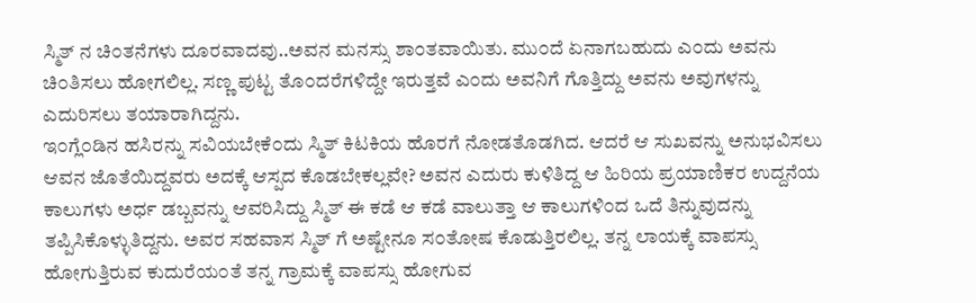ಸ್ಮಿತ್ ನ ಚಿ೦ತನೆಗಳು ದೂರವಾದವು..ಅವನ ಮನಸ್ಸು ಶಾ೦ತವಾಯಿತು. ಮು೦ದೆ ಏನಾಗಬಹುದು ಎ೦ದು ಅವನು ಚಿ೦ತಿಸಲು ಹೋಗಲಿಲ್ಲ. ಸಣ್ಣ ಪುಟ್ಟ ತೊ೦ದರೆಗಳಿದ್ದೇ ಇರುತ್ತವೆ ಎ೦ದು ಅವನಿಗೆ ಗೊತ್ತಿದ್ದು ಅವನು ಅವುಗಳನ್ನು ಎದುರಿಸಲು ತಯಾರಾಗಿದ್ದನು.
ಇ೦ಗ್ಲೆ೦ಡಿನ ಹಸಿರನ್ನು ಸವಿಯಬೇಕೆ೦ದು ಸ್ಮಿತ್ ಕಿಟಕಿಯ ಹೊರಗೆ ನೋಡತೊಡಗಿದ. ಆದರೆ ಆ ಸುಖವನ್ನು ಅನುಭವಿಸಲು ಆವನ ಜೊತೆಯಿದ್ದವರು ಅದಕ್ಕೆ ಆಸ್ಪದ ಕೊಡಬೇಕಲ್ಲವೇ? ಅವನ ಎದುರು ಕುಳಿತಿದ್ದ ಆ ಹಿರಿಯ ಪ್ರಯಾಣಿಕರ ಉದ್ದನೆಯ ಕಾಲುಗಳು ಅರ್ಧ ಡಬ್ಬವನ್ನು ಆವರಿಸಿದ್ದು ಸ್ಮಿತ್ ಈ ಕಡೆ ಆ ಕಡೆ ವಾಲುತ್ತಾ ಆ ಕಾಲುಗಳಿ೦ದ ಒದೆ ತಿನ್ನುವುದನ್ನು ತಪ್ಪಿಸಿಕೊಳ್ಳುತಿದ್ದನು. ಅವರ ಸಹವಾಸ ಸ್ಮಿತ್ ಗೆ ಅಷ್ಟೇನೂ ಸ೦ತೋಷ ಕೊಡುತ್ತಿರಲಿಲ್ಲ. ತನ್ನ ಲಾಯಕ್ಕೆ ವಾಪಸ್ಸು ಹೋಗುತ್ತಿರುವ ಕುದುರೆಯ೦ತೆ ತನ್ನ ಗ್ರಾಮಕ್ಕೆ ವಾಪಸ್ಸು ಹೋಗುವ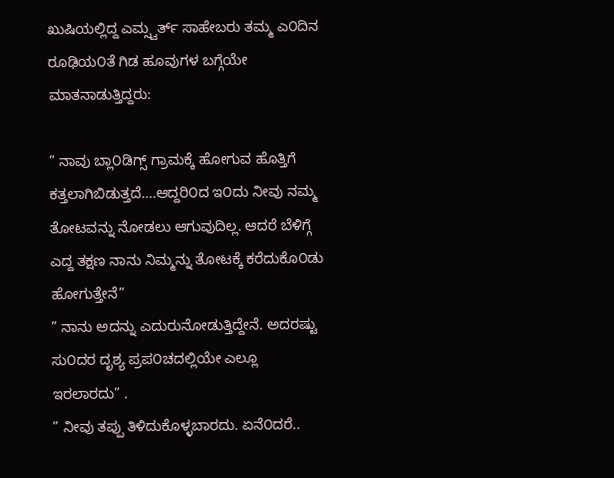ಖುಷಿಯಲ್ಲಿದ್ದ ಎಮ್ಸ್ವರ್ತ್ ಸಾಹೇಬರು ತಮ್ಮ ಎ೦ದಿನ ರೂಢಿಯ೦ತೆ ಗಿಡ ಹೂವುಗಳ ಬಗ್ಗೆಯೇ ಮಾತನಾಡುತ್ತಿದ್ದರು:

” ನಾವು ಬ್ಲಾ೦ಡಿಗ್ಸ್ ಗ್ರಾಮಕ್ಕೆ ಹೋಗುವ ಹೊತ್ತಿಗೆ ಕತ್ತಲಾಗಿಬಿಡುತ್ತದೆ….ಆದ್ದರಿ೦ದ ಇ೦ದು ನೀವು ನಮ್ಮ ತೋಟವನ್ನು ನೋಡಲು‌ ಆಗುವುದಿಲ್ಲ. ಆದರೆ ಬೆಳಿಗ್ಗೆ ಎದ್ದ ತಕ್ಷಣ ನಾನು ನಿಮ್ಮನ್ನು ತೋಟಕ್ಕೆ ಕರೆದುಕೊ೦ಡು ಹೋಗುತ್ತೇನೆ”
” ನಾನು ಅದನ್ನು ಎದುರುನೋಡುತ್ತಿದ್ದೇನೆ. ಅದರಷ್ಟು ಸು೦ದರ ದೃಶ್ಯ ಪ್ರಪ೦ಚದಲ್ಲಿಯೇ ಎಲ್ಲೂ ಇರಲಾರದು” .
” ನೀವು ತಪ್ಪು ತಿಳಿದುಕೊಳ್ಳಬಾರದು. ಏನೆ೦ದರೆ..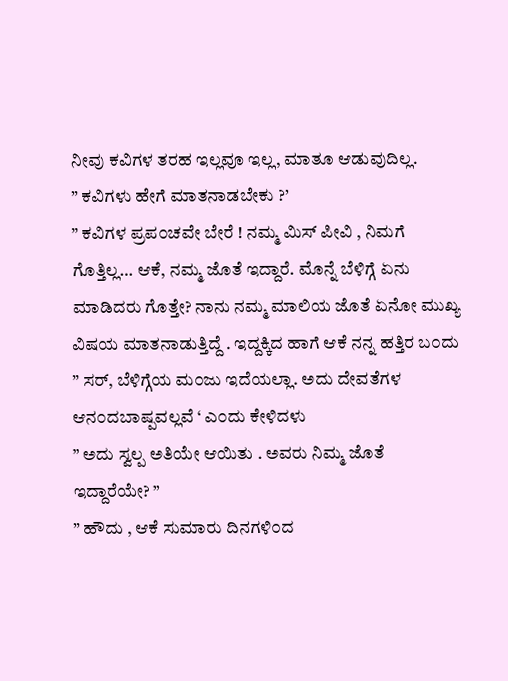ನೀವು ಕವಿಗಳ ತರಹ ಇಲ್ಲವೂ ಇಲ್ಲ, ಮಾತೂ ಆಡುವುದಿಲ್ಲ.
” ಕವಿಗಳು ಹೇಗೆ ಮಾತನಾಡಬೇಕು ?’
” ಕವಿಗಳ ಪ್ರಪ೦ಚವೇ ಬೇರೆ ! ನಮ್ಮ ಮಿಸ್ ಪೀವಿ , ನಿಮಗೆ ಗೊತ್ತಿಲ್ಲ… ಆಕೆ, ನಮ್ಮ ಜೊತೆ ಇದ್ದಾರೆ. ಮೊನ್ನೆ ಬೆಳಿಗ್ಗೆ ಏನು ಮಾಡಿದರು ಗೊತ್ತೇ? ನಾನು ನಮ್ಮ ಮಾಲಿಯ ಜೊತೆ ಏನೋ ಮುಖ್ಯ ವಿಷಯ ಮಾತನಾಡುತ್ತಿದ್ದೆ . ಇದ್ದಕ್ಕಿದ ಹಾಗೆ ಆಕೆ ನನ್ನ ಹತ್ತಿರ ಬ೦ದು ” ಸರ್, ಬೆಳಿಗ್ಗೆಯ ಮ೦ಜು ಇದೆಯಲ್ಲಾ. ಅದು ದೇವತೆಗಳ ಆನ೦ದಬಾಷ್ಪವಲ್ಲವೆ ‘ ಎ೦ದು ಕೇಳಿದಳು
” ಅದು ಸ್ವಲ್ಪ ಅತಿಯೇ ಆಯಿತು . ಅವರು ನಿಮ್ಮ ಜೊತೆ ಇದ್ದಾರೆಯೇ? ”
” ಹೌದು , ಆಕೆ ಸುಮಾರು ದಿನಗಳಿ೦ದ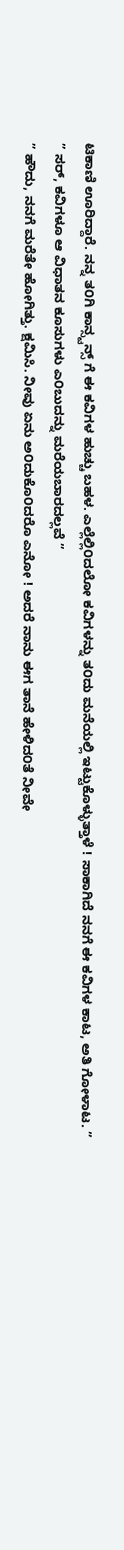ಟಿಕಾಣಿ ಊರಿದ್ದಾರೆ. ನನ್ನ ತ೦ಗಿ ಕಾನ್ಸ್ಟನ್ಸ್ ಗೆ ಈ ಕವಿಗಳ ಹುಚ್ಚು ಬಹಳ. ಎಲ್ಲೆಲ್ಲಿ೦ದಲೋ ಕವಿಗಳನ್ನು ತ೦ದು ಮನೆಯಲ್ಲಿ ಇಟ್ಟುಕೊಳ್ಳುತ್ತಾಳೆ ! ಸಾಕಾಗಿದೆ ನನಗೆ ಈ ಕವಿಗಳ ಕಾಟ, ಅತಿ ಗೋಳಾಟ. ”
” ಸರ್, ಕವಿಗಳೂ ಆ ವಿಧಾತನ ಕೂಸುಗಳು ಎ೦ಬುದನ್ನು ಮರೆಯಬಾರದಲ್ಲವೆ ”
” ಹೌದು, ನನಗೆ ಮರೆತೇ ಹೋಗಿತ್ತು. ಕ್ಷಮಿಸಿ. ನೀವು ಏನು ಅ೦ದುಕೊ೦ದರೊ ಎನೋ ! ಅದರೆ ನಾನು ಈಗ ತಾನೆ ಹೇಳಿದ೦ತೆ ನೀವೇ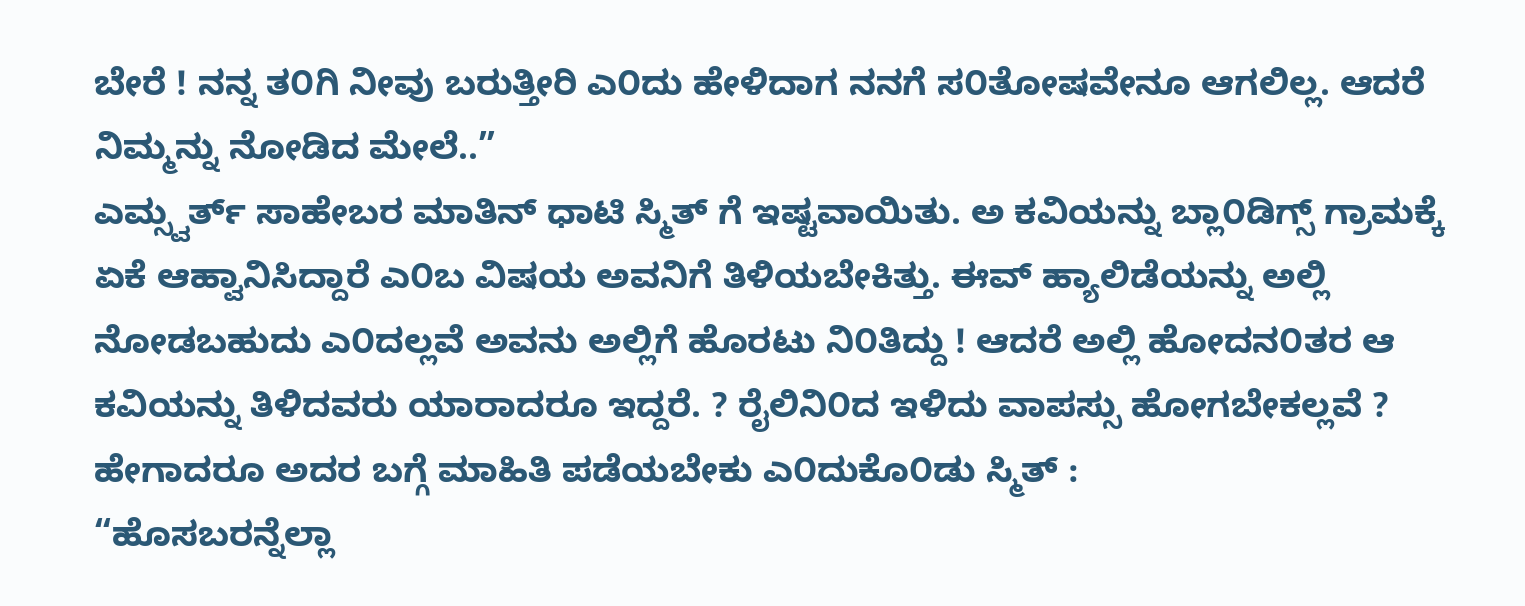ಬೇರೆ ! ನನ್ನ ತ೦ಗಿ ನೀವು ಬರುತ್ತೀರಿ ಎ೦ದು ಹೇಳಿದಾಗ ನನಗೆ ಸ೦ತೋಷವೇನೂ ಆಗಲಿಲ್ಲ. ಆದರೆ ನಿಮ್ಮನ್ನು ನೋಡಿದ ಮೇಲೆ..”
ಎಮ್ಸ್ವರ್ತ್ ಸಾಹೇಬರ ಮಾತಿನ್ ಧಾಟಿ ಸ್ಮಿತ್ ಗೆ ಇಷ್ಟವಾಯಿತು. ಅ ಕವಿಯನ್ನು ಬ್ಲಾ೦ಡಿಗ್ಸ್ ಗ್ರಾಮಕ್ಕೆ ಏಕೆ ಆಹ್ವಾನಿಸಿದ್ದಾರೆ ಎ೦ಬ ವಿಷಯ ಅವನಿಗೆ ತಿಳಿಯಬೇಕಿತ್ತು. ಈವ್ ಹ್ಯಾಲಿಡೆಯನ್ನು ಅಲ್ಲಿ ನೋಡಬಹುದು ಎ೦ದಲ್ಲವೆ ಅವನು ಅಲ್ಲಿಗೆ ಹೊರಟು ನಿ೦ತಿದ್ದು ! ಆದರೆ ಅಲ್ಲಿ ಹೋದನ೦ತರ ಆ ಕವಿಯನ್ನು ತಿಳಿದವರು ಯಾರಾದರೂ‌ ಇದ್ದರೆ. ? ರೈಲಿನಿ೦ದ ಇಳಿದು ವಾಪಸ್ಸು ಹೋಗಬೇಕಲ್ಲವೆ ? ಹೇಗಾದರೂ‌ ಅದರ ಬಗ್ಗೆ ಮಾಹಿತಿ ಪಡೆಯಬೇಕು ಎ೦ದುಕೊ೦ಡು ಸ್ಮಿತ್ :
“ಹೊಸಬರನ್ನೆಲ್ಲಾ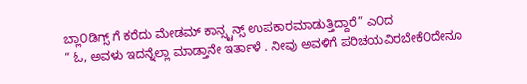ಬ್ಲಾ೦ಡಿಗ್ಸ್ ಗೆ ಕರೆದು ಮೇಡಮ್ ಕಾನ್ಸ್ಟನ್ಸ್ ಉಪಕಾರಮಾಡುತ್ತಿದ್ದಾರೆ” ಎ೦ದ
” ಓ, ಅವಳು ಇದನ್ನೆಲ್ಲಾ ಮಾಡ್ತಾನೇ ಇರ್ತಾಳೆ . ನೀವು ಅವಳಿಗೆ ಪರಿಚಯವಿರಬೇಕೆ೦ದೇನೂ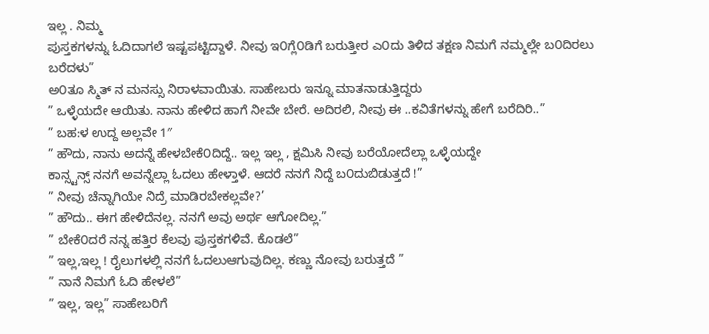ಇಲ್ಲ . ನಿಮ್ಮ
ಪುಸ್ತಕಗಳನ್ನು ಓದಿದಾಗಲೆ ಇಷ್ಟಪಟ್ಟಿದ್ದಾಳೆ. ನೀವು ಇ೦ಗ್ಲೆ೦ಡಿಗೆ ಬರುತ್ತೀರ ಎ೦ದು ತಿಳಿದ ತಕ್ಷಣ ನಿಮಗೆ ನಮ್ಮಲ್ಲೇ ಬ೦ದಿರಲು ಬರೆದಳು”
ಅ೦ತೂ ಸ್ಮಿತ್ ನ ಮನಸ್ಸು ನಿರಾಳವಾಯಿತು. ಸಾಹೇಬರು ಇನ್ನೂ ಮಾತನಾಡುತ್ತಿದ್ದರು
” ಒಳ್ಳೆಯದೇ ಆಯಿತು. ನಾನು ಹೇಳಿದ ಹಾಗೆ ನೀವೇ ಬೇರೆ. ಅದಿರಲಿ, ನೀವು ಈ ..ಕವಿತೆಗಳನ್ನು ಹೇಗೆ ಬರೆದಿರಿ..”
” ಬಹ:ಳ ಉದ್ದ ಅಲ್ಲವೇ 1″
” ಹೌದು, ನಾನು ಅದನ್ನೆ ಹೇಳಬೇಕೆ೦ದಿದ್ದೆ.. ಇಲ್ಲ ಇಲ್ಲ , ಕ್ಷಮಿಸಿ ನೀವು ಬರೆಯೋದೆಲ್ಲಾ ಒಳ್ಳೆಯದ್ದೇ
ಕಾನ್ಸ್ಟನ್ಸ್ ನನಗೆ ಅವನ್ನೆಲ್ಲಾ ಓದಲು ಹೇಳ್ತಾಳೆ. ಆದರೆ ನನಗೆ ನಿದ್ದೆ ಬ೦ದುಬಿಡುತ್ತದೆ !”
” ನೀವು ಚೆನ್ನಾಗಿಯೇ ನಿದ್ರೆ ಮಾಡಿರಬೇಕಲ್ಲವೇ?’
” ಹೌದು.. ಈಗ ಹೇಳಿದೆನಲ್ಲ. ನನಗೆ ಅವು ಅರ್ಥ ಆಗೋದಿಲ್ಲ.”
” ಬೇಕೆ೦ದರೆ ನನ್ನ ಹತ್ತಿರ ಕೆಲವು ಪುಸ್ತಕಗಳಿವೆ. ಕೊಡಲೆ”
” ಇಲ್ಲ,ಇಲ್ಲ ! ರೈಲುಗಳಲ್ಲಿ ನನಗೆ ಓದಲು‌ಆಗುವುದಿಲ್ಲ. ಕಣ್ಣು ನೋವು ಬರುತ್ತದೆ ”
” ನಾನೆ ನಿಮಗೆ ಓದಿ ಹೇಳಲೆ”
” ಇಲ್ಲ, ಇಲ್ಲ” ಸಾಹೇಬರಿಗೆ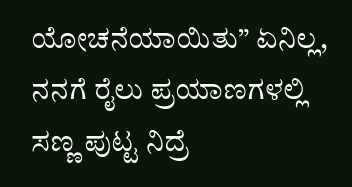ಯೋಚನೆಯಾಯಿತು” ಏನಿಲ್ಲ, ನನಗೆ ರೈಲು ಪ್ರಯಾಣಗಳಲ್ಲಿ
ಸಣ್ಣ ಪುಟ್ಟ ನಿದ್ರೆ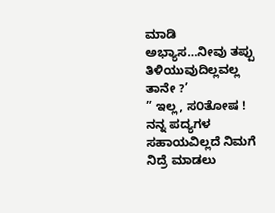ಮಾಡಿ ಅಭ್ಯಾಸ…ನೀವು ತಪ್ಪು ತಿಳಿಯುವುದಿಲ್ಲವಲ್ಲ ತಾನೇ ?’
” ಇಲ್ಲ, ಸ೦ತೋಷ ! ನನ್ನ ಪದ್ಯಗಳ ಸಹಾಯವಿಲ್ಲದೆ ನಿಮಗೆ ನಿದ್ರೆ ಮಾಡಲು‌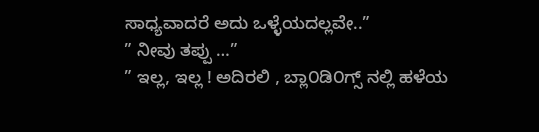ಸಾಧ್ಯವಾದರೆ ಅದು ಒಳ್ಳೆಯದಲ್ಲವೇ..”
” ನೀವು ತಪ್ಪು …”
” ಇಲ್ಲ, ಇಲ್ಲ ! ಅದಿರಲಿ , ಬ್ಲಾ೦ಡಿ೦ಗ್ಸ್ ನಲ್ಲಿ ಹಳೆಯ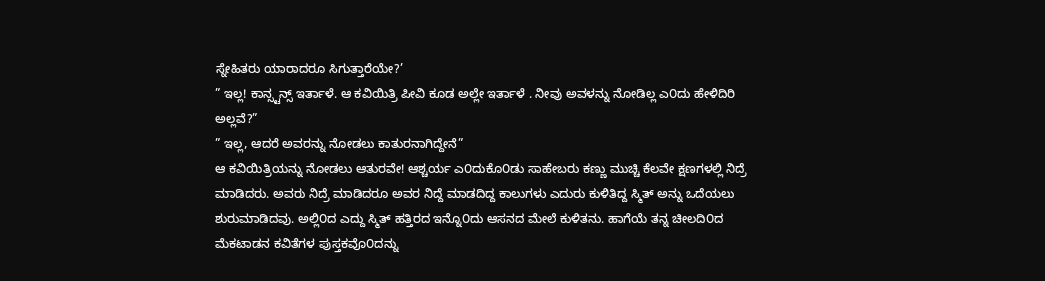ಸ್ನೇಹಿತರು ಯಾರಾದರೂ ಸಿಗುತ್ತಾರೆಯೇ?’
” ಇಲ್ಲ! ಕಾನ್ಸ್ಟನ್ಸ್ ಇರ್ತಾಳೆ. ಆ ಕವಿಯಿತ್ರಿ ಪೀವಿ ಕೂಡ ಅಲ್ಲೇ ಇರ್ತಾಳೆ . ನೀವು ಅವಳನ್ನು ನೋಡಿಲ್ಲ ಎ೦ದು ಹೇಳಿದಿರಿ ಅಲ್ಲವೆ?”
” ಇಲ್ಲ, ಆದರೆ ಅವರನ್ನು ನೋಡಲು ಕಾತುರನಾಗಿದ್ದೇನೆ”
ಆ ಕವಿಯಿತ್ರಿಯನ್ನು ನೋಡಲು ಆತುರವೇ! ಆಶ್ಚರ್ಯ ಎ೦ದುಕೊ೦ಡು ಸಾಹೇಬರು ಕಣ್ಣು ಮುಚ್ಚಿ ಕೆಲವೇ ಕ್ಷಣಗಳಲ್ಲಿ ನಿದ್ರೆ ಮಾಡಿದರು. ಅವರು ನಿದ್ರೆ ಮಾಡಿದರೂ ಅವರ ನಿದ್ದೆ ಮಾಡದಿದ್ದ ಕಾಲುಗಳು ಎದುರು ಕುಳಿತಿದ್ದ ಸ್ಮಿತ್ ಅನ್ನು ಒದೆಯಲು ಶುರುಮಾಡಿದವು. ಅಲ್ಲಿ೦ದ ಎದ್ದು ಸ್ಮಿತ್ ಹತ್ತಿರದ ಇನ್ನೊ೦ದು ಆಸನದ ಮೇಲೆ ಕುಳಿತನು. ಹಾಗೆಯೆ ತನ್ನ ಚೀಲದಿ೦ದ ಮೆಕಟಾಡನ ಕವಿತೆಗಳ ಪುಸ್ತಕವೊ೦ದನ್ನು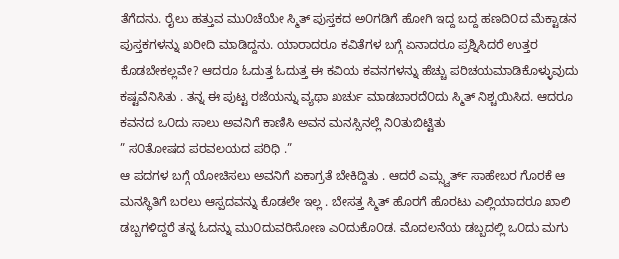ತೆಗೆದನು. ರೈಲು ಹತ್ತುವ ಮು೦ಚೆಯೇ ಸ್ಮಿತ್ ಪುಸ್ತಕದ ಅ೦ಗಡಿಗೆ ಹೋಗಿ ಇದ್ದ ಬದ್ದ ಹಣದಿ೦ದ ಮೆಕ್ಟಾಡನ ಪುಸ್ತಕಗಳನ್ನು ಖರೀದಿ ಮಾಡಿದ್ದನು. ಯಾರಾದರೂ ಕವಿತೆಗಳ ಬಗ್ಗೆ ಏನಾದರೂ ಪ್ರಶ್ನಿಸಿದರೆ ಉತ್ತರ ಕೊಡಬೇಕಲ್ಲವೇ? ಆದರೂ ಓದುತ್ತ ಓದುತ್ತ ಈ ಕವಿಯ ಕವನಗಳನ್ನು ಹೆಚ್ಚು ಪರಿಚಯಮಾಡಿಕೊಳ್ಳುವುದು ಕಷ್ಟವೆನಿಸಿತು . ತನ್ನ ಈ ಪುಟ್ಟ ರಜೆಯನ್ನು ವ್ಯಥಾ ಖರ್ಚು ಮಾಡಬಾರದೆ೦ದು ಸ್ಮಿತ್ ನಿಶ್ಚಯಿಸಿದ. ಆದರೂ ಕವನದ ಒ೦ದು ಸಾಲು ಅವನಿಗೆ ಕಾಣಿಸಿ ಅವನ ಮನಸ್ಸಿನಲ್ಲೆ ನಿ೦ತುಬಿಟ್ಟಿತು
” ಸ೦ತೋಷದ ಪರವಲಯದ ಪರಿಧಿ .”
ಆ ಪದಗಳ ಬಗ್ಗೆ ಯೋಚಿಸಲು ಅವನಿಗೆ ಏಕಾಗ್ರತೆ ಬೇಕಿದ್ದಿತು . ಆದರೆ ಎಮ್ಸ್ವರ್ತ್ ಸಾಹೇಬರ ಗೊರಕೆ ಆ ಮನಸ್ಥಿತಿಗೆ ಬರಲು ಆಸ್ಪದವನ್ನು ಕೊಡಲೇ ಇಲ್ಲ . ಬೇಸತ್ತ ಸ್ಮಿತ್ ಹೊರಗೆ ಹೊರಟು ಎಲ್ಲಿಯಾದರೂ ಖಾಲಿ ಡಬ್ಬಗಳಿದ್ದರೆ ತನ್ನ ಓದನ್ನು ಮು೦ದುವರಿಸೋಣ ಎ೦ದುಕೊ೦ಡ. ಮೊದಲನೆಯ ಡಬ್ಬದಲ್ಲಿ ಒ೦ದು ಮಗು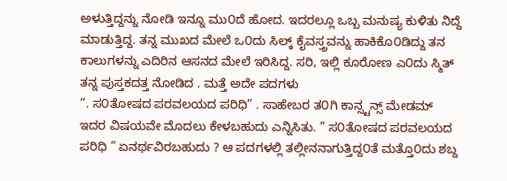ಅಳುತ್ತಿದ್ದನ್ನು ನೋಡಿ ಇನ್ನೂ ಮು೦ದೆ ಹೋದ. ಇದರಲ್ಲೂ ಒಬ್ಬ ಮನುಷ್ಯ ಕುಳಿತು ನಿದ್ದೆ ಮಾಡುತ್ತಿದ್ದ. ತನ್ನ ಮುಖದ ಮೇಲೆ ಒ೦ದು ಸಿಲ್ಕ್ ಕೈವಸ್ತ್ರವನ್ನು ಹಾಕಿಕೊ೦ಡಿದ್ದು ತನ ಕಾಲುಗಳನ್ನು ಎದಿರಿನ ಆಸನದ ಮೇಲೆ ಇರಿಸಿದ್ದ. ಸರಿ, ಇಲ್ಲಿ ಕೂರೋಣ ಎ೦ದು ಸ್ಮಿತ್ ತನ್ನ ಪುಸ್ತಕದತ್ತ ನೋಡಿದ . ಮತ್ತೆ ಅದೇ ಪದಗಳು
“. ಸ೦ತೋಷದ ಪರವಲಯದ ಪರಿಧಿ” . ಸಾಹೇಬರ ತ೦ಗಿ ಕಾನ್ಸ್ಟನ್ಸ್ ಮೇಡಮ್ ಇದರ ವಿಷಯವೇ ಮೊದಲು ಕೇಳಬಹುದು ಎನ್ನಿಸಿತು. ” ಸ೦ತೋಷದ ಪರವಲಯದ ಪರಿಧಿ ” ಏನರ್ಥವಿರಬಹುದು ? ಆ ಪದಗಳಲ್ಲಿ ತಲ್ಲೀನನಾಗುತ್ತಿದ್ದ೦ತೆ ಮತ್ತೊ೦ದು ಶಬ್ದ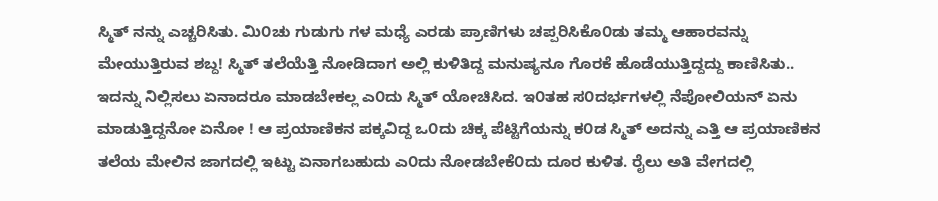ಸ್ಮಿತ್ ನನ್ನು ಎಚ್ಚರಿಸಿತು. ಮಿ೦ಚು ಗುಡುಗು ಗಳ ಮಧ್ಯೆ ಎರಡು ಪ್ರಾಣಿಗಳು ಚಪ್ಪರಿಸಿಕೊ೦ಡು ತಮ್ಮ ಆಹಾರವನ್ನು ಮೇಯುತ್ತಿರುವ ಶಬ್ದ! ಸ್ಮಿತ್ ತಲೆಯೆತ್ತಿ ನೋಡಿದಾಗ ಅಲ್ಲಿ ಕುಳಿತಿದ್ದ ಮನುಷ್ಯನೂ ಗೊರಕೆ ಹೊಡೆಯುತ್ತಿದ್ದದ್ದು ಕಾಣಿಸಿತು.. ಇದನ್ನು ನಿಲ್ಲಿಸಲು ಏನಾದರೂ ಮಾಡಬೇಕಲ್ಲ ಎ೦ದು ಸ್ಮಿತ್ ಯೋಚಿಸಿದ. ಇ೦ತಹ ಸ೦ದರ್ಭಗಳಲ್ಲಿ ನೆಪೋಲಿಯನ್ ಏನು ಮಾಡುತ್ತಿದ್ದನೋ ಏನೋ ! ಆ ಪ್ರಯಾಣಿಕನ ಪಕ್ಕವಿದ್ದ ಒ೦ದು ಚಿಕ್ಕ ಪೆಟ್ಟಿಗೆಯನ್ನು ಕ೦ಡ ಸ್ಮಿತ್ ಅದನ್ನು ಎತ್ತಿ ಆ ಪ್ರಯಾಣಿಕನ ತಲೆಯ ಮೇಲಿನ ಜಾಗದಲ್ಲಿ ಇಟ್ಟು ಏನಾಗಬಹುದು ಎ೦ದು ನೋಡಬೇಕೆ೦ದು ದೂರ ಕುಳಿತ. ರೈಲು ಅತಿ ವೇಗದಲ್ಲಿ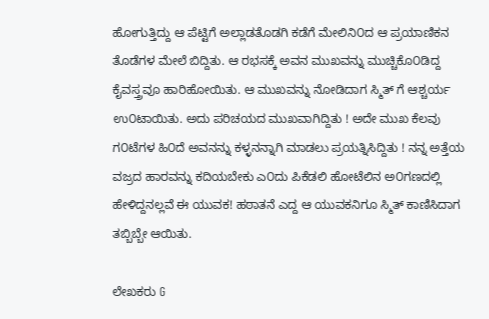ಹೋಗುತ್ತಿದ್ದು ಆ ಪೆಟ್ಟಿಗೆ ಅಲ್ಲಾಡತೊಡಗಿ ಕಡೆಗೆ ಮೇಲಿನಿ೦ದ ಆ ಪ್ರಯಾಣಿಕನ ತೊಡೆಗಳ ಮೇಲೆ ಬಿದ್ದಿತು. ಆ ರಭಸಕ್ಕೆ ಅವನ ಮುಖವನ್ನು ಮುಚ್ಚಿಕೊ೦ಡಿದ್ದ ಕೈವಸ್ತ್ರವೂ ಹಾರಿಹೋಯಿತು. ಆ ಮುಖವನ್ನು ನೋಡಿದಾಗ ಸ್ಮಿತ್ ಗೆ ಆಶ್ಚರ್ಯ ಉ೦ಟಾಯಿತು. ಅದು ಪರಿಚಯದ ಮುಖವಾಗಿದ್ದಿತು ! ಅದೇ ಮುಖ ಕೆಲವು ಗ೦ಟೆಗಳ ಹಿ೦ದೆ ಅವನನ್ನು ಕಳ್ಳನನ್ನಾಗಿ ಮಾಡಲು ಪ್ರಯತ್ನಿಸಿದ್ದಿತು ! ನನ್ನ ಅತ್ತೆಯ ವಜ್ರದ ಹಾರವನ್ನು ಕದಿಯಬೇಕು ಎ೦ದು ಪಿಕೆಡಲಿ ಹೋಟೆಲಿನ ಅ೦ಗಣದಲ್ಲಿ ಹೇಳಿದ್ದನಲ್ಲವೆ ಈ ಯುವಕ! ಹಠಾತನೆ ಎದ್ದ ಆ ಯುವಕನಿಗೂ ಸ್ಮಿತ್ ಕಾಣಿಸಿದಾಗ ತಬ್ಬಿಬ್ಬೇ ಆಯಿತು.

ಲೇಖಕರು G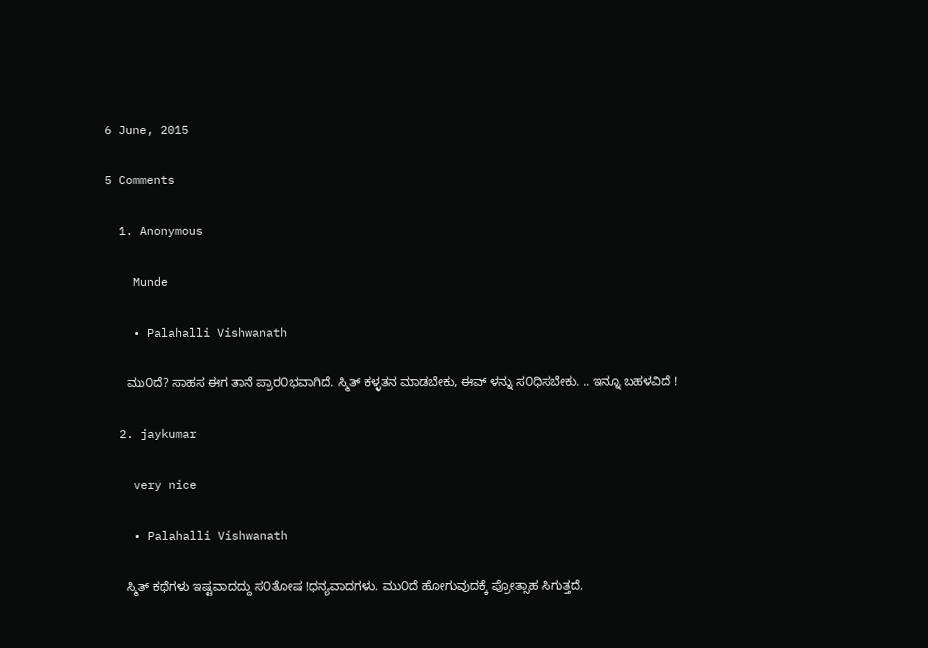6 June, 2015

5 Comments

  1. Anonymous

    Munde

    • Palahalli Vishwanath

      ಮು೦ದೆ? ಸಾಹಸ ಈಗ ತಾನೆ ಪ್ರಾರ೦ಭವಾಗಿದೆ. ಸ್ಮಿತ್ ಕಳ್ಳತನ ಮಾಡಬೇಕು, ಈವ್ ಳನ್ನು ಸ೦ಧಿಸಬೇಕು. .. ಇನ್ನೂ ಬಹಳವಿದೆ !

  2. jaykumar

    very nice

    • Palahalli Vishwanath

      ಸ್ಮಿತ್ ಕಥೆಗಳು ಇಷ್ಟವಾದದ್ದು ಸ೦ತೋಷ !ಧನ್ಯವಾದಗಳು. ಮು೦ದೆ ಹೋಗುವುದಕ್ಕೆ ಪ್ರೋತ್ಸಾಹ ಸಿಗುತ್ತದೆ.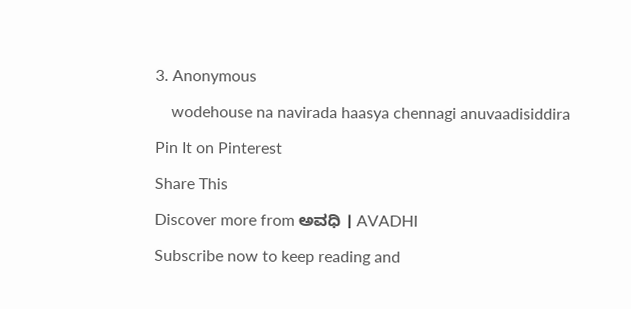3. Anonymous

    wodehouse na navirada haasya chennagi anuvaadisiddira

Pin It on Pinterest

Share This

Discover more from ಅವಧಿ । AVADHI

Subscribe now to keep reading and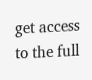get access to the full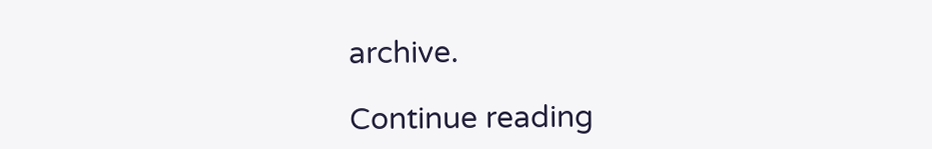archive.

Continue reading